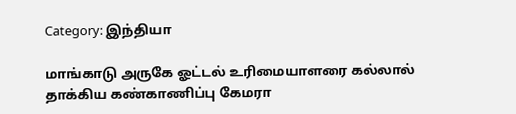Category: இந்தியா

மாங்காடு அருகே ஓட்டல் உரிமையாளரை கல்லால் தாக்கிய கண்காணிப்பு கேமரா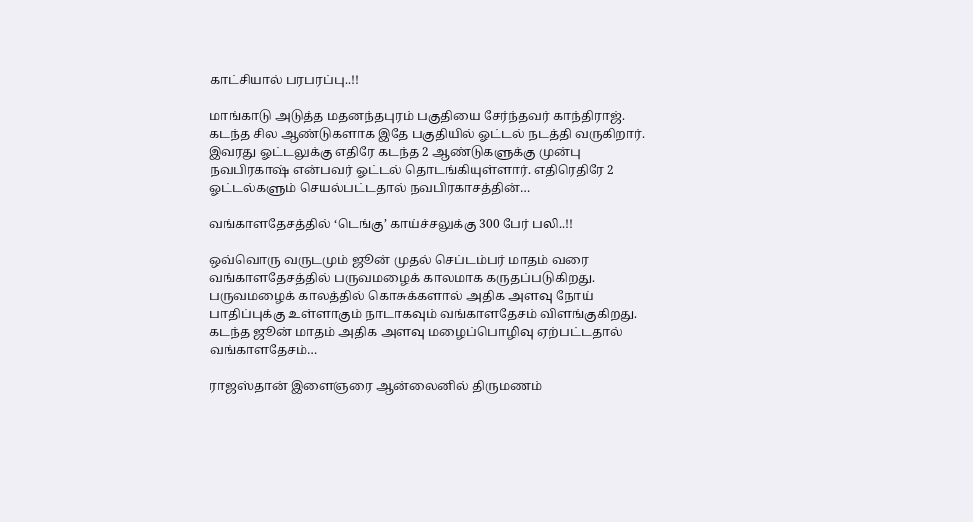காட்சியால் பரபரப்பு..!!

மாங்காடு அடுத்த மதனந்தபுரம் பகுதியை சேர்ந்தவர் காந்திராஜ். கடந்த சில ஆண்டுகளாக இதே பகுதியில் ஓட்டல் நடத்தி வருகிறார். இவரது ஓட்டலுக்கு எதிரே கடந்த 2 ஆண்டுகளுக்கு முன்பு நவபிரகாஷ் என்பவர் ஓட்டல் தொடங்கியுள்ளார். எதிரெதிரே 2 ஓட்டல்களும் செயல்பட்டதால் நவபிரகாசத்தின்…

வங்காளதேசத்தில் ‘டெங்கு’ காய்ச்சலுக்கு 300 பேர் பலி..!!

ஒவ்வொரு வருடமும் ஜூன் முதல் செப்டம்பர் மாதம் வரை வங்காளதேசத்தில் பருவமழைக் காலமாக கருதப்படுகிறது. பருவமழைக் காலத்தில் கொசுக்களால் அதிக அளவு நோய் பாதிப்புக்கு உள்ளாகும் நாடாகவும் வங்காளதேசம் விளங்குகிறது. கடந்த ஜூன் மாதம் அதிக அளவு மழைப்பொழிவு ஏற்பட்டதால் வங்காளதேசம்…

ராஜஸ்தான் இளைஞரை ஆன்லைனில் திருமணம்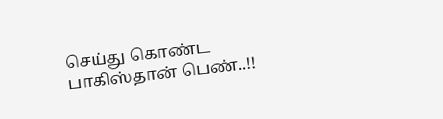செய்து கொண்ட பாகிஸ்தான் பெண்..!!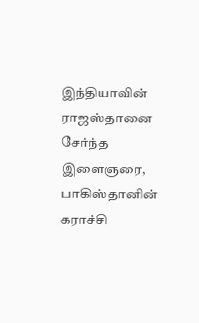இந்தியாவின் ராஜஸ்தானை சேர்ந்த இளைஞரை, பாகிஸ்தானின் கராச்சி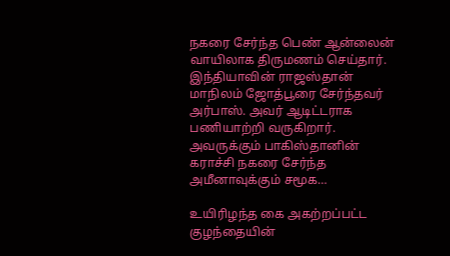நகரை சேர்ந்த பெண் ஆன்லைன் வாயிலாக திருமணம் செய்தார். இந்தியாவின் ராஜஸ்தான் மாநிலம் ஜோத்பூரை சேர்ந்தவர் அர்பாஸ். அவர் ஆடிட்டராக பணியாற்றி வருகிறார். அவருக்கும் பாகிஸ்தானின் கராச்சி நகரை சேர்ந்த அமீனாவுக்கும் சமூக…

உயிரிழந்த கை அகற்றப்பட்ட குழந்தையின்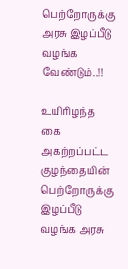பெற்றோருக்கு அரசு இழப்பீடு வழங்க வேண்டும்..!!

உயிரிழந்த கை அகற்றப்பட்ட குழந்தையின் பெற்றோருக்கு இழப்பீடு வழங்க அரசு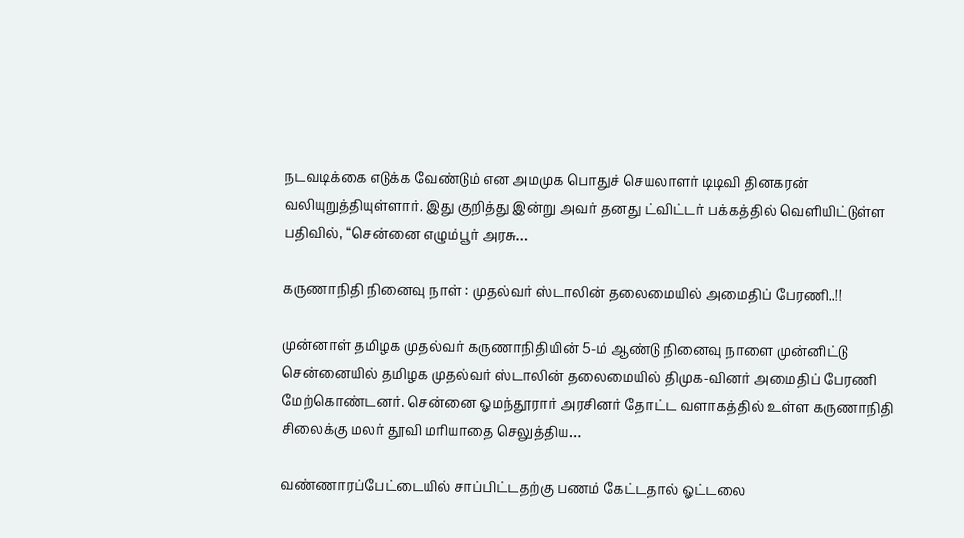நடவடிக்கை எடுக்க வேண்டும் என அமமுக பொதுச் செயலாளர் டிடிவி தினகரன் வலியுறுத்தியுள்ளார். இது குறித்து இன்று அவர் தனது ட்விட்டர் பக்கத்தில் வெளியிட்டுள்ள பதிவில், “சென்னை எழும்பூர் அரசு…

கருணாநிதி நினைவு நாள் : முதல்வர் ஸ்டாலின் தலைமையில் அமைதிப் பேரணி..!!

முன்னாள் தமிழக முதல்வர் கருணாநிதியின் 5-ம் ஆண்டு நினைவு நாளை முன்னிட்டு சென்னையில் தமிழக முதல்வர் ஸ்டாலின் தலைமையில் திமுக-வினர் அமைதிப் பேரணி மேற்கொண்டனர். சென்னை ஓமந்தூரார் அரசினர் தோட்ட வளாகத்தில் உள்ள கருணாநிதி சிலைக்கு மலர் தூவி மரியாதை செலுத்திய…

வண்ணாரப்பேட்டையில் சாப்பிட்டதற்கு பணம் கேட்டதால் ஓட்டலை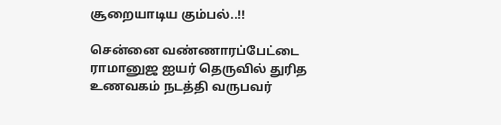சூறையாடிய கும்பல்..!!

சென்னை வண்ணாரப்பேட்டை ராமானுஜ ஐயர் தெருவில் துரித உணவகம் நடத்தி வருபவர்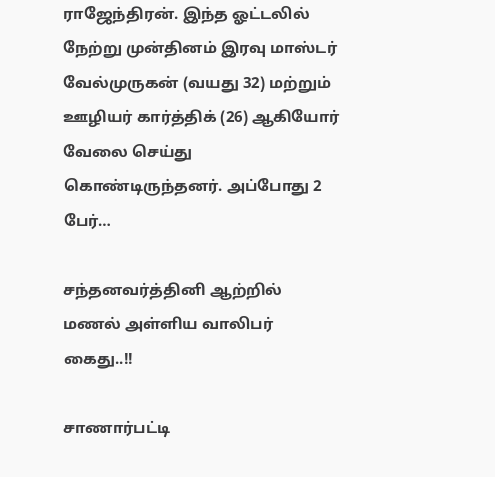ராஜேந்திரன். இந்த ஓட்டலில் நேற்று முன்தினம் இரவு மாஸ்டர் வேல்முருகன் (வயது 32) மற்றும் ஊழியர் கார்த்திக் (26) ஆகியோர் வேலை செய்து கொண்டிருந்தனர். அப்போது 2 பேர்…

சந்தனவர்த்தினி ஆற்றில் மணல் அள்ளிய வாலிபர் கைது..!!

சாணார்பட்டி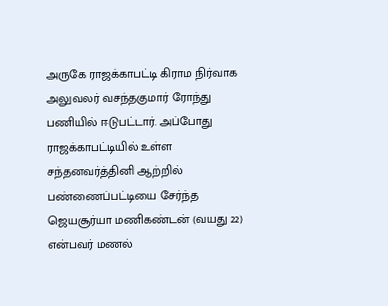அருகே ராஜக்காபட்டி கிராம நிர்வாக அலுவலர் வசந்தகுமார் ரோந்து பணியில் ஈடுபட்டார். அப்போது ராஜக்காபட்டியில் உள்ள சந்தனவர்த்தினி ஆற்றில் பண்ணைப்பட்டியை சேர்ந்த ஜெயசூர்யா மணிகண்டன் (வயது 22) என்பவர் மணல்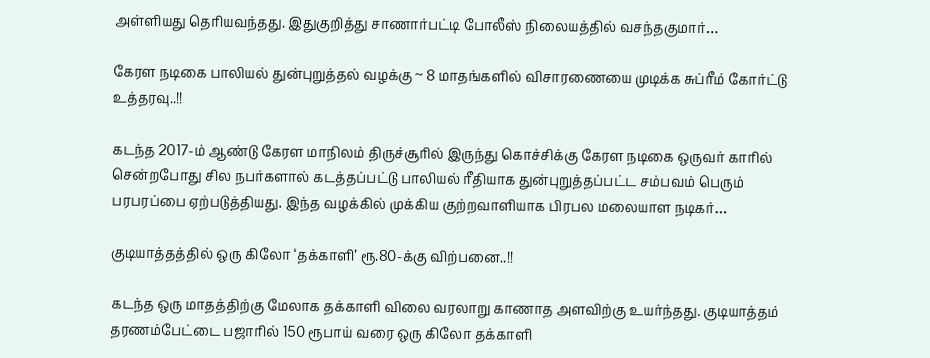அள்ளியது தெரியவந்தது. இதுகுறித்து சாணார்பட்டி போலீஸ் நிலையத்தில் வசந்தகுமார்…

கேரள நடிகை பாலியல் துன்புறுத்தல் வழக்கு ~ 8 மாதங்களில் விசாரணையை முடிக்க சுப்ரீம் கோர்ட்டு உத்தரவு..!!

கடந்த 2017-ம் ஆண்டு கேரள மாநிலம் திருச்சூரில் இருந்து கொச்சிக்கு கேரள நடிகை ஒருவர் காரில் சென்றபோது சில நபர்களால் கடத்தப்பட்டு பாலியல் ரீதியாக துன்புறுத்தப்பட்ட சம்பவம் பெரும் பரபரப்பை ஏற்படுத்தியது. இந்த வழக்கில் முக்கிய குற்றவாளியாக பிரபல மலையாள நடிகர்…

குடியாத்தத்தில் ஒரு கிலோ ‘தக்காளி’ ரூ.80-க்கு விற்பனை..!!

கடந்த ஒரு மாதத்திற்கு மேலாக தக்காளி விலை வரலாறு காணாத அளவிற்கு உயர்ந்தது. குடியாத்தம் தரணம்பேட்டை பஜாரில் 150 ரூபாய் வரை ஒரு கிலோ தக்காளி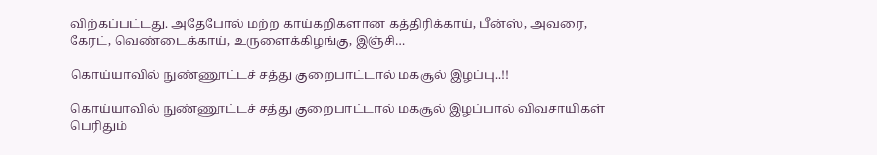விற்கப்பட்டது. அதேபோல் மற்ற காய்கறிகளான கத்திரிக்காய், பீன்ஸ், அவரை, கேரட், வெண்டைக்காய், உருளைக்கிழங்கு, இஞ்சி…

கொய்யாவில் நுண்ணூட்டச் சத்து குறைபாட்டால் மகசூல் இழப்பு..!!

கொய்யாவில் நுண்ணூட்டச் சத்து குறைபாட்டால் மகசூல் இழப்பால் விவசாயிகள் பெரிதும்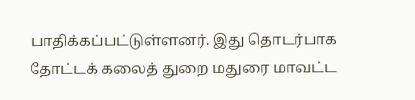பாதிக்கப்பட்டுள்ளனர். இது தொடர்பாக தோட்டக் கலைத் துறை மதுரை மாவட்ட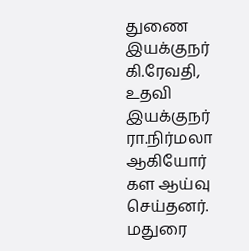துணை இயக்குநர் கி.ரேவதி, உதவி இயக்குநர் ரா.நிர்மலா ஆகியோர் கள ஆய்வு செய்தனர். மதுரை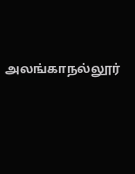அலங்காநல்லூர்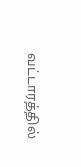வட்டாரத்தில்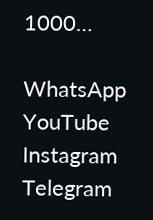1000…

WhatsApp
YouTube
Instagram
Telegram